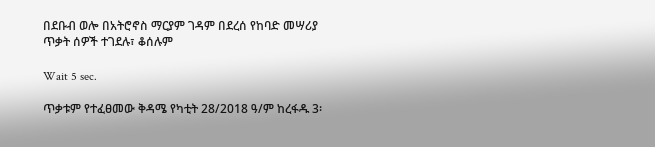በደቡብ ወሎ በአትሮኖስ ማርያም ገዳም በደረሰ የከባድ መሣሪያ ጥቃት ሰዎች ተገደሉ፣ ቆሰሉም

Wait 5 sec.

ጥቃቱም የተፈፀመው ቅዳሜ የካቲት 28/2018 ዓ/ም ከረፋዱ 3፡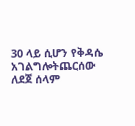30 ላይ ሲሆን የቅዳሴ አገልግሎትጨርሰው ለደጀ ሰላም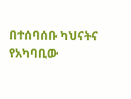በተሰባሰቡ ካህናትና የአካባቢው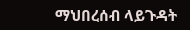ማህበረሰብ ላይጉዳት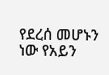የደረሰ መሆኑን ነው የአይን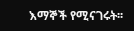እማኞች የሚናገሩት፡፡